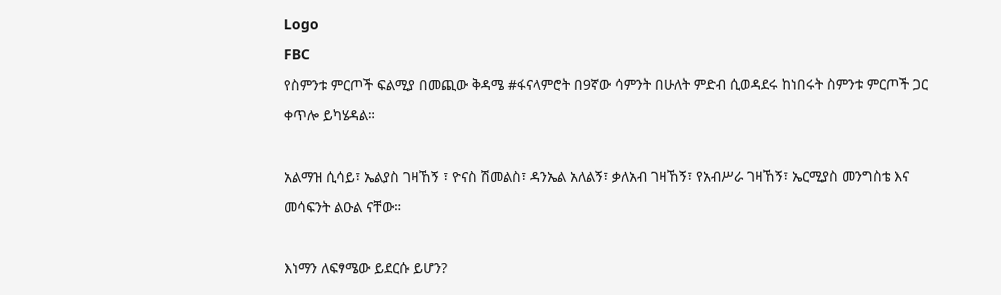Logo
FBC
የስምንቱ ምርጦች ፍልሚያ በመጪው ቅዳሜ #ፋናላምሮት በ9ኛው ሳምንት በሁለት ምድብ ሲወዳደሩ ከነበሩት ስምንቱ ምርጦች ጋር ቀጥሎ ይካሄዳል።

አልማዝ ሲሳይ፣ ኤልያስ ገዛኸኝ ፣ ዮናስ ሽመልስ፣ ዳንኤል አለልኝ፣ ቃለአብ ገዛኸኝ፣ የአብሥራ ገዛኸኝ፣ ኤርሚያስ መንግስቴ እና መሳፍንት ልዑል ናቸው።

እነማን ለፍፃሜው ይደርሱ ይሆን?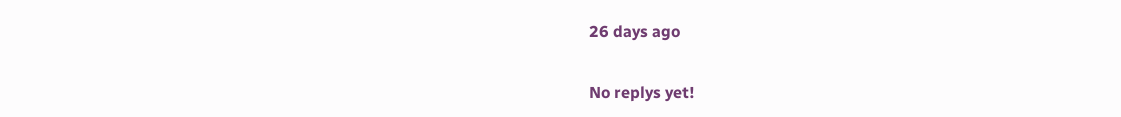26 days ago

No replys yet!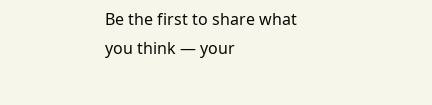Be the first to share what you think — your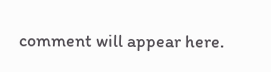comment will appear here.